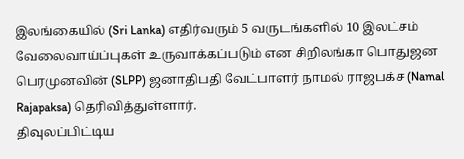இலங்கையில் (Sri Lanka) எதிர்வரும் 5 வருடங்களில் 10 இலட்சம் வேலைவாய்ப்புகள் உருவாக்கப்படும் என சிறிலங்கா பொதுஜன பெரமுனவின் (SLPP) ஜனாதிபதி வேட்பாளர் நாமல் ராஜபக்ச (Namal Rajapaksa) தெரிவித்துள்ளார்.
திவுலப்பிட்டிய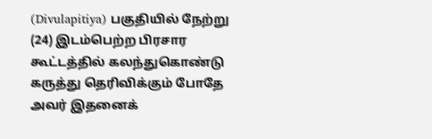(Divulapitiya) பகுதியில் நேற்று (24) இடம்பெற்ற பிரசார கூட்டத்தில் கலந்துகொண்டு கருத்து தெரிவிக்கும் போதே அவர் இதனைக்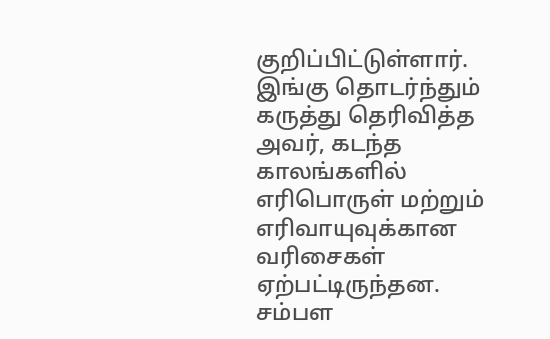குறிப்பிட்டுள்ளார்.
இங்கு தொடர்ந்தும் கருத்து தெரிவித்த அவர், கடந்த காலங்களில் எரிபொருள் மற்றும் எரிவாயுவுக்கான வரிசைகள் ஏற்பட்டிருந்தன.
சம்பள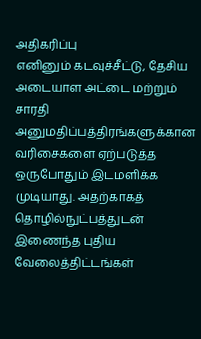அதிகரிப்பு
எனினும் கடவுச்சீட்டு, தேசிய அடையாள அட்டை மற்றும் சாரதி அனுமதிப்பத்திரங்களுக்கான வரிசைகளை ஏற்படுத்த ஒருபோதும் இடமளிக்க முடியாது. அதற்காகத் தொழில்நுட்பத்துடன் இணைந்த புதிய வேலைத்திட்டங்கள்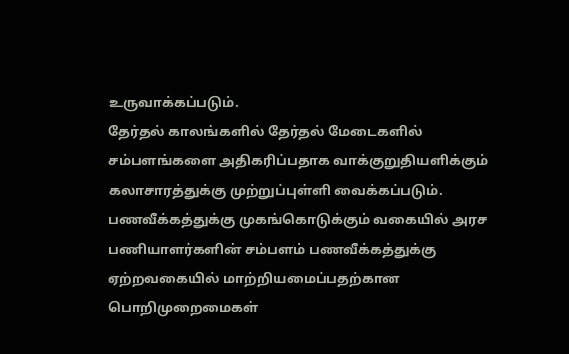உருவாக்கப்படும்.
தேர்தல் காலங்களில் தேர்தல் மேடைகளில் சம்பளங்களை அதிகரிப்பதாக வாக்குறுதியளிக்கும் கலாசாரத்துக்கு முற்றுப்புள்ளி வைக்கப்படும்.
பணவீக்கத்துக்கு முகங்கொடுக்கும் வகையில் அரச பணியாளர்களின் சம்பளம் பணவீக்கத்துக்கு ஏற்றவகையில் மாற்றியமைப்பதற்கான பொறிமுறைமைகள்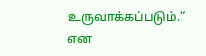உருவாக்கப்படும்.“ என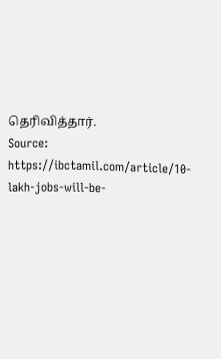தெரிவித்தார்.
Source: https://ibctamil.com/article/10-lakh-jobs-will-be-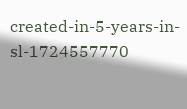created-in-5-years-in-sl-1724557770